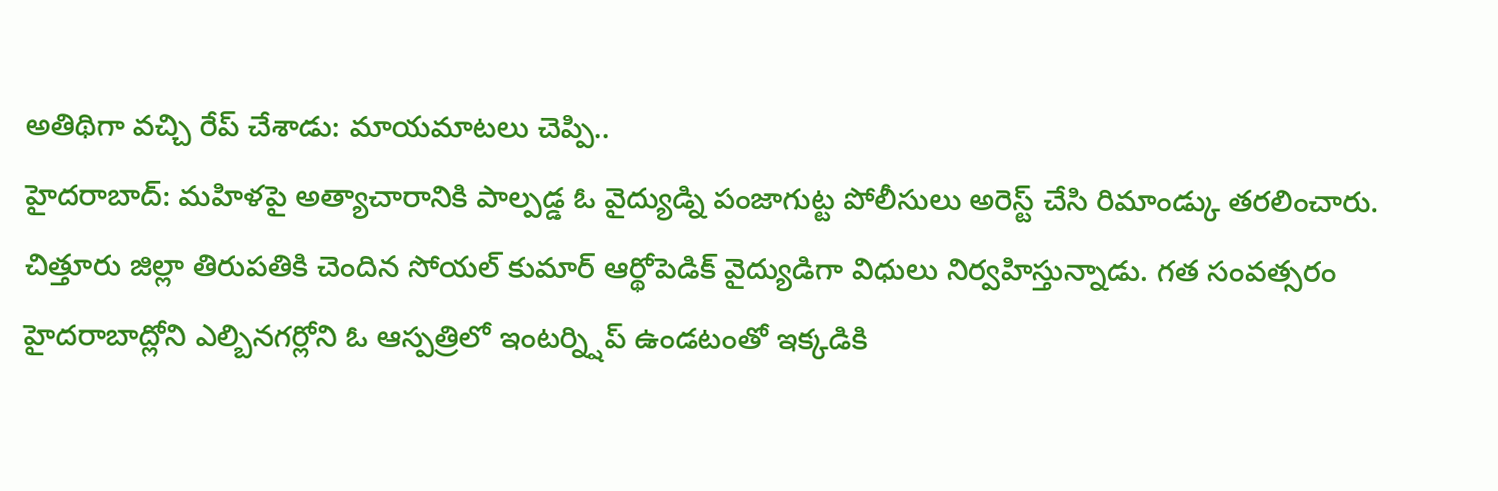అతిథిగా వచ్చి రేప్ చేశాడు: మాయమాటలు చెప్పి..
హైదరాబాద్: మహిళపై అత్యాచారానికి పాల్పడ్డ ఓ వైద్యుడ్ని పంజాగుట్ట పోలీసులు అరెస్ట్ చేసి రిమాండ్కు తరలించారు. చిత్తూరు జిల్లా తిరుపతికి చెందిన సోయల్ కుమార్ ఆర్థోపెడిక్ వైద్యుడిగా విధులు నిర్వహిస్తున్నాడు. గత సంవత్సరం హైదరాబాద్లోని ఎల్బినగర్లోని ఓ ఆస్పత్రిలో ఇంటర్న్షిప్ ఉండటంతో ఇక్కడికి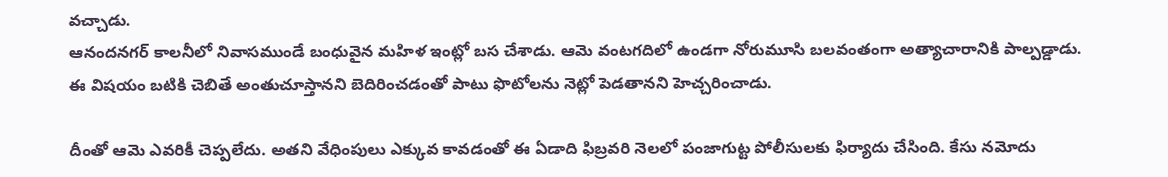వచ్చాడు.
ఆనందనగర్ కాలనీలో నివాసముండే బంధువైన మహిళ ఇంట్లో బస చేశాడు. ఆమె వంటగదిలో ఉండగా నోరుమూసి బలవంతంగా అత్యాచారానికి పాల్పడ్డాడు. ఈ విషయం బటికి చెబితే అంతుచూస్తానని బెదిరించడంతో పాటు ఫొటోలను నెట్లో పెడతానని హెచ్చరించాడు.

దీంతో ఆమె ఎవరికీ చెప్పలేదు. అతని వేధింపులు ఎక్కువ కావడంతో ఈ ఏడాది ఫిబ్రవరి నెలలో పంజాగుట్ట పోలీసులకు ఫిర్యాదు చేసింది. కేసు నమోదు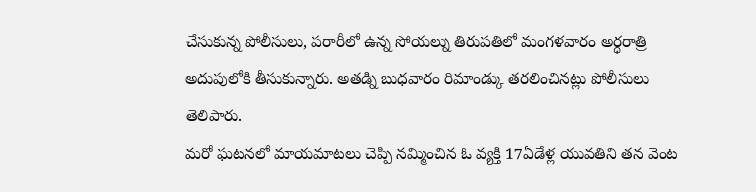చేసుకున్న పోలీసులు, పరారీలో ఉన్న సోయల్ను తిరుపతిలో మంగళవారం అర్ధరాత్రి అదుపులోకి తీసుకున్నారు. అతడ్ని బుధవారం రిమాండ్కు తరలించినట్లు పోలీసులు తెలిపారు.
మరో ఘటనలో మాయమాటలు చెప్పి నమ్మించిన ఓ వ్యక్తి 17ఏడేళ్ల యువతిని తన వెంట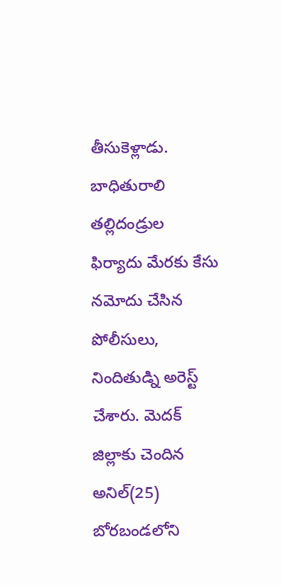తీసుకెళ్లాడు. బాధితురాలి తల్లిదండ్రుల ఫిర్యాదు మేరకు కేసు నమోదు చేసిన పోలీసులు, నిందితుడ్ని అరెస్ట్ చేశారు. మెదక్ జిల్లాకు చెందిన అనిల్(25) బోరబండలోని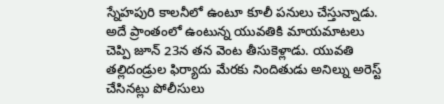స్నేహపురి కాలనీలో ఉంటూ కూలీ పనులు చేస్తున్నాడు. అదే ప్రాంతంలో ఉంటున్న యువతికి మాయమాటలు చెప్పి జూన్ 23న తన వెంట తీసుకెళ్లాడు. యువతి తల్లిదండ్రుల ఫిర్యాదు మేరకు నిందితుడు అనిల్ను అరెస్ట్ చేసినట్లు పోలీసులు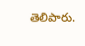తెలిపారు.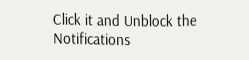Click it and Unblock the Notifications